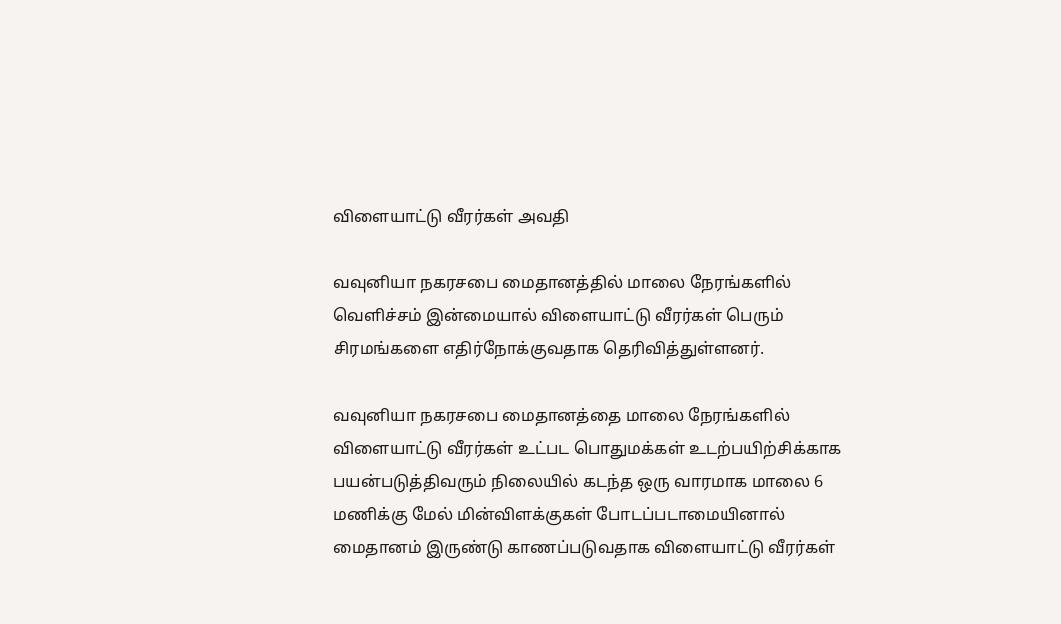விளையாட்டு வீரர்கள் அவதி

வவுனியா நகரசபை மைதானத்தில் மாலை நேரங்களில் வெளிச்சம் இன்மையால் விளையாட்டு வீரர்கள் பெரும் சிரமங்களை எதிர்நோக்குவதாக தெரிவித்துள்ளனர்.

வவுனியா நகரசபை மைதானத்தை மாலை நேரங்களில் விளையாட்டு வீரர்கள் உட்பட பொதுமக்கள் உடற்பயிற்சிக்காக பயன்படுத்திவரும் நிலையில் கடந்த ஒரு வாரமாக மாலை 6 மணிக்கு மேல் மின்விளக்குகள் போடப்படாமையினால் மைதானம் இருண்டு காணப்படுவதாக விளையாட்டு வீரர்கள்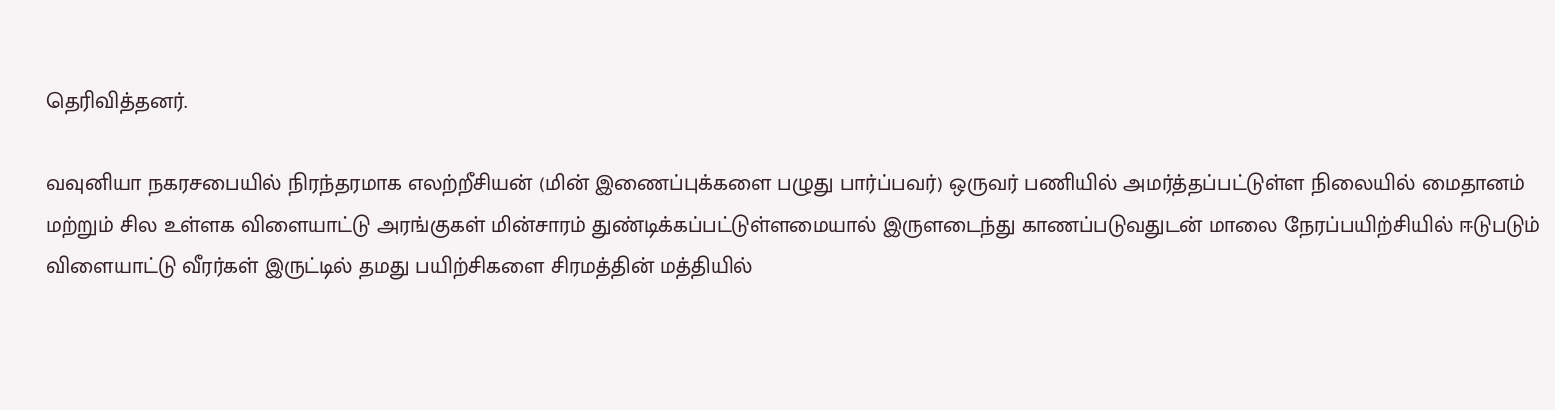தெரிவித்தனர்.

வவுனியா நகரசபையில் நிரந்தரமாக எலற்றீசியன் (மின் இணைப்புக்களை பழுது பார்ப்பவர்) ஒருவர் பணியில் அமர்த்தப்பட்டுள்ள நிலையில் மைதானம் மற்றும் சில உள்ளக விளையாட்டு அரங்குகள் மின்சாரம் துண்டிக்கப்பட்டுள்ளமையால் இருளடைந்து காணப்படுவதுடன் மாலை நேரப்பயிற்சியில் ஈடுபடும் விளையாட்டு வீரர்கள் இருட்டில் தமது பயிற்சிகளை சிரமத்தின் மத்தியில்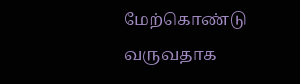மேற்கொண்டு வருவதாக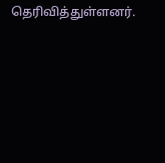தெரிவித்துள்ளனர்.